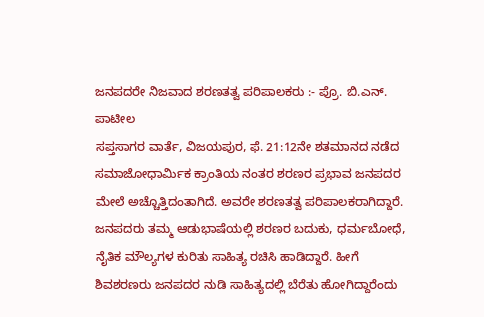ಜನಪದರೇ ನಿಜವಾದ ಶರಣತತ್ವ ಪರಿಪಾಲಕರು :- ಪ್ರೊ. ಬಿ.ಎನ್. ಪಾಟೀಲ
ಸಪ್ತಸಾಗರ ವಾರ್ತೆ, ವಿಜಯಪುರ, ಫೆ. 21:12ನೇ ಶತಮಾನದ ನಡೆದ ಸಮಾಜೋಧಾರ್ಮಿಕ ಕ್ರಾಂತಿಯ ನಂತರ ಶರಣರ ಪ್ರಭಾವ ಜನಪದರ ಮೇಲೆ ಅಚ್ಚೊತ್ತಿದಂತಾಗಿದೆ. ಅವರೇ ಶರಣತತ್ವ ಪರಿಪಾಲಕರಾಗಿದ್ದಾರೆ. ಜನಪದರು ತಮ್ಮ ಆಡುಭಾಷೆಯಲ್ಲಿ ಶರಣರ ಬದುಕು, ಧರ್ಮಬೋಧೆ, ನೈತಿಕ ಮೌಲ್ಯಗಳ ಕುರಿತು ಸಾಹಿತ್ಯ ರಚಿಸಿ ಹಾಡಿದ್ದಾರೆ. ಹೀಗೆ ಶಿವಶರಣರು ಜನಪದರ ನುಡಿ ಸಾಹಿತ್ಯದಲ್ಲಿ ಬೆರೆತು ಹೋಗಿದ್ದಾರೆಂದು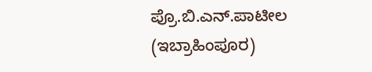ಪ್ರೊ.ಬಿ.ಎನ್.ಪಾಟೀಲ (ಇಬ್ರಾಹಿಂಪೂರ)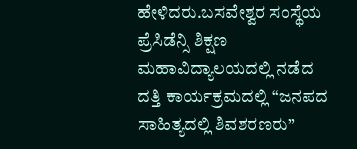ಹೇಳಿದರು.ಬಸವೇಶ್ವರ ಸಂಸ್ಥೆಯ ಪ್ರೆಸಿಡೆನ್ಸಿ ಶಿಕ್ಷಣ ಮಹಾವಿದ್ಯಾಲಯದಲ್ಲಿ ನಡೆದ ದತ್ತಿ ಕಾರ್ಯಕ್ರಮದಲ್ಲಿ “ಜನಪದ ಸಾಹಿತ್ಯದಲ್ಲಿ ಶಿವಶರಣರು”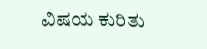ವಿಷಯ ಕುರಿತು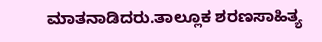ಮಾತನಾಡಿದರು.ತಾಲ್ಲೂಕ ಶರಣಸಾಹಿತ್ಯ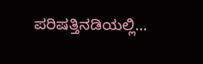ಪರಿಷತ್ತಿನಡಿಯಲ್ಲಿ…